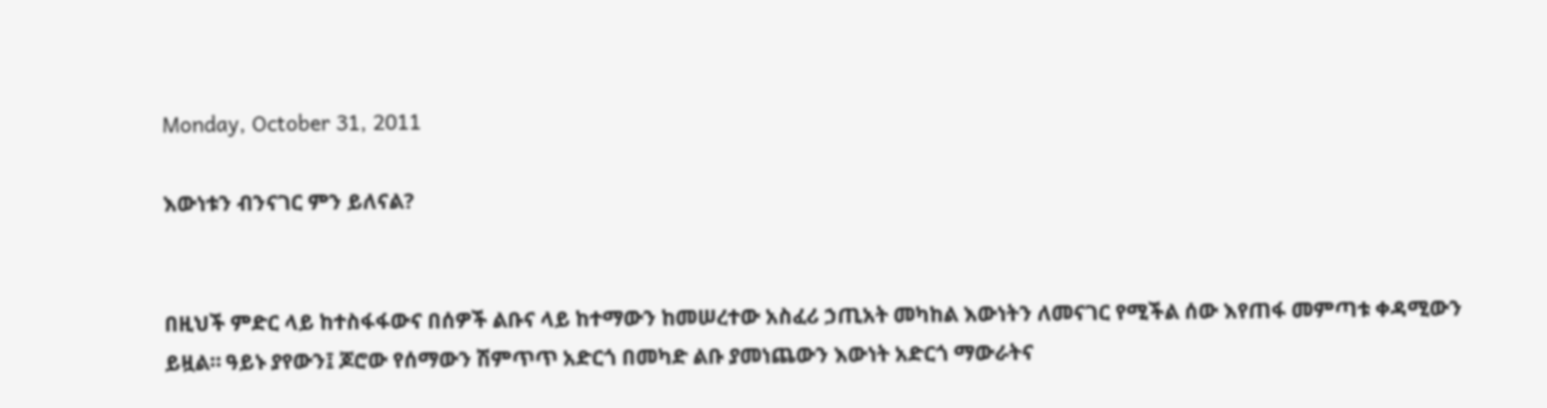Monday, October 31, 2011

እውነቱን ብንናገር ምን ይለናል?


በዚህች ምድር ላይ ከተስፋፋውና በሰዎች ልቡና ላይ ከተማውን ከመሠረተው አስፈሪ ኃጢአት መካከል እውነትን ለመናገር የሚችል ሰው እየጠፋ መምጣቱ ቀዳሚውን ይዟል። ዓይኑ ያየውን፤ ጆሮው የሰማውን ሽምጥጥ አድርጎ በመካድ ልቡ ያመነጨውን እውነት አድርጎ ማውራትና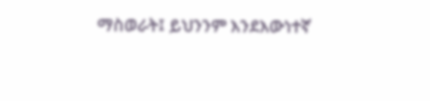ማስወራት፤ ይህንንም እንደእውነተኛ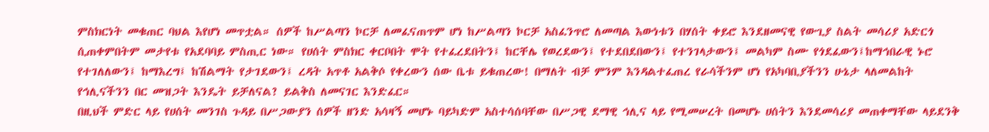ምስክርነት መቁጠር ባህል እየሆነ መጥቷል። ሰዎች ከሥልጣን ኮርቻ ለመፈናጠጥም ሆነ ከሥልጣን ኮርቻ አስፈንጥሮ ለመጣል እውነቱን በሃሰት ቀይሮ እንደዘመናዊ የውጊያ ስልት መሳሪያ አድርጎ ሲጠቀምበትም መታየቱ የአደባባይ ምስጢር ነው። የሀሰት ምስክር ቀርቦበት ሞት የተፈረደበትን፤ ከርቸሌ የወረደውን፤ የተደበደበውን፤ የተንገላታውን፤ መልካም ስሙ የጎደፈውን፤ከማኅበራዊ ኑሮ የተገለለውን፤ ከማእረግ፤ ከሽልማት የታገደውን፤ ረዳት አጥቶ አልቅሶ የቀረውን ሰው ቤቱ ይቁጠረው! በማለት ብቻ ምንም እንዳልተፈጠረ የራሳችንም ሆነ የአካባቢያችንን ሁኔታ ላለመልከት የኅሊናችንን በር መዝጋት እንዴት ይቻለናል? ይልቅስ ለመናገር እንድፈር።
በዚህች ምድር ላይ የሀሰት መንገስ ጉዳይ በሥጋውያን ሰዎች ዘንድ አሳዛኝ መሆኑ ባይካድም አስተሳሰባቸው በሥጋዊ ደማዊ ኅሊና ላይ የሚመሠረት በመሆኑ ሀሰትን እንደመሳሪያ መጠቀማቸው ላይደንቅ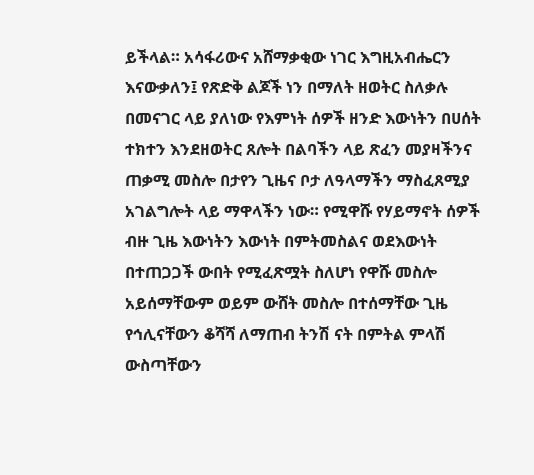ይችላል። አሳፋሪውና አሸማቃቂው ነገር እግዚአብሔርን እናውቃለን፤ የጽድቅ ልጆች ነን በማለት ዘወትር ስለቃሉ በመናገር ላይ ያለነው የእምነት ሰዎች ዘንድ እውነትን በሀሰት ተክተን እንደዘወትር ጸሎት በልባችን ላይ ጽፈን መያዛችንና ጠቃሚ መስሎ በታየን ጊዜና ቦታ ለዓላማችን ማስፈጸሚያ አገልግሎት ላይ ማዋላችን ነው። የሚዋሹ የሃይማኖት ሰዎች ብዙ ጊዜ እውነትን እውነት በምትመስልና ወደእውነት በተጠጋጋች ውበት የሚፈጽሟት ስለሆነ የዋሹ መስሎ አይሰማቸውም ወይም ውሸት መስሎ በተሰማቸው ጊዜ የኅሊናቸውን ቆሻሻ ለማጠብ ትንሽ ናት በምትል ምላሽ ውስጣቸውን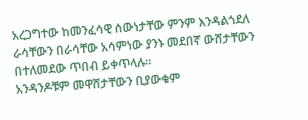አረጋግተው ከመንፈሳዊ ሰውነታቸው ምንም እንዳልጎደለ ራሳቸውን በራሳቸው አሳምነው ያንኑ መደበኛ ውሸታቸውን በተለመደው ጥበብ ይቀጥላሉ።
አንዳንዶቹም መዋሸታቸውን ቢያውቁም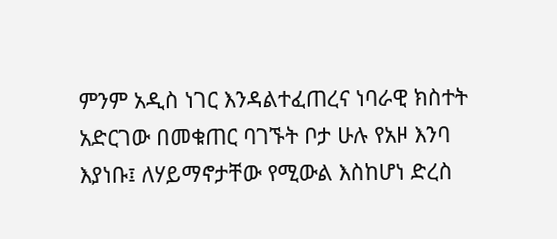ምንም አዲስ ነገር እንዳልተፈጠረና ነባራዊ ክስተት አድርገው በመቁጠር ባገኙት ቦታ ሁሉ የአዞ እንባ እያነቡ፤ ለሃይማኖታቸው የሚውል እስከሆነ ድረስ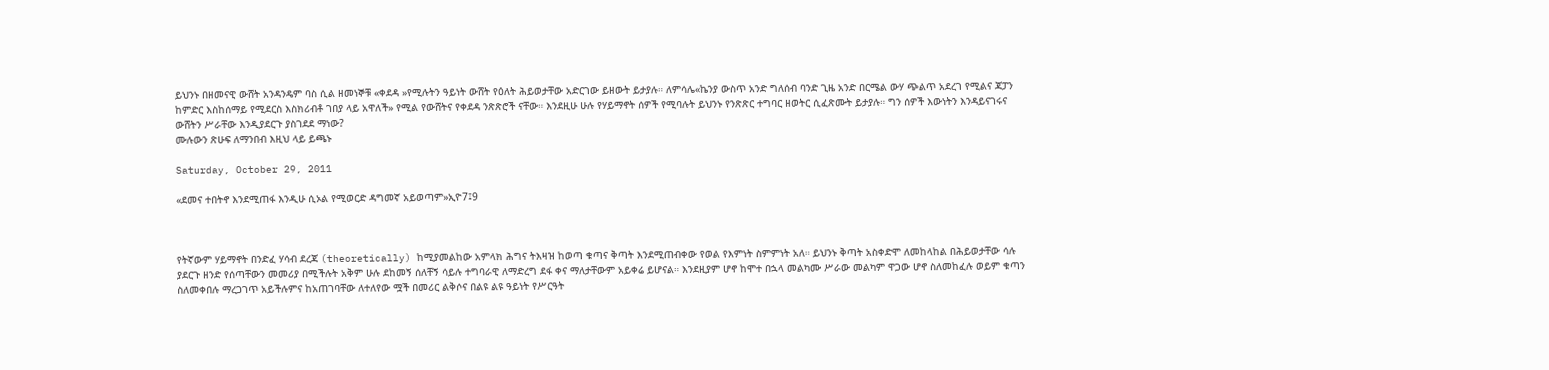ይህንኑ በዘመናዊ ውሸት አንዳንዴም ባስ ሲል ዘመነኞቹ «ቀደዳ »የሚሉትን ዓይነት ውሸት የዕለት ሕይወታቸው አድርገው ይዘውት ይታያሉ። ለምሳሌ«ኬንያ ውስጥ አንድ ግለሰብ ባንድ ጊዜ አንድ በርሜል ውሃ ጭልጥ አደረገ የሚልና ጃፓን ከምድር እስከሰማይ የሚደርስ እስክሪብቶ ገበያ ላይ አዋለች» የሚል የውሸትና የቀደዳ ንጽጽሮች ናቸው። እንደዚሁ ሁሉ የሃይማኖት ሰዎች የሚባሉት ይህንኑ የንጽጽር ተግባር ዘወትር ሲፈጽሙት ይታያሉ። ግን ሰዎች እውነትን እንዳይናገሩና ውሸትን ሥራቸው እንዲያደርጉ ያስገደደ ማነው?
ሙሉውን ጽሁፍ ለማንበብ እዚህ ላይ ይጫኑ

Saturday, October 29, 2011

«ደመና ተበትኖ እንደሚጠፋ እንዲሁ ሲኦል የሚወርድ ዳግመኛ አይወጣም»ኢዮ7፤9



የትኛውም ሃይማኖት በንድፈ ሃሳብ ደረጃ (theoretically) ከሚያመልከው አምላክ ሕግና ትእዛዝ ከወጣ ቁጣና ቅጣት እንደሚጠብቀው የወል የእምነት ስምምነት አለ። ይህንኑ ቅጣት አስቀድሞ ለመከላከል በሕይወታቸው ሳሉ ያደርጉ ዘንድ የሰጣቸውን መመሪያ በሚችሉት አቅም ሁሉ ደከመኝ ሰለቸኝ ሳይሉ ተግባራዊ ለማድረግ ደፋ ቀና ማለታቸውም አይቀሬ ይሆናል። እንደዚያም ሆኖ ከሞተ በኋላ መልካሙ ሥራው መልካም ዋጋው ሆኖ ስለመከፈሉ ወይም ቁጣን ስለመቀበሉ ማረጋገጥ አይችሉምና ከአጠገባቸው ለተለየው ሟች በመሪር ልቅሶና በልዩ ልዩ ዓይነት የሥርዓት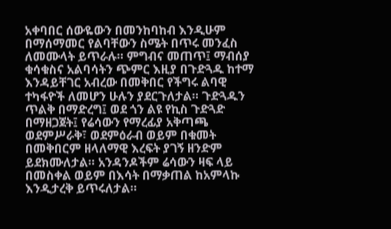አቀባበር ሰውዬውን በመንከባከብ እንዲሁም በማሰማመር የልባቸውን ስሜት በጥሩ መንፈስ ለመሙላት ይጥራሉ። ምግብና መጠጥ፤ ማብሰያ ቁሳቁስና አልባሳትን ጭምር እዚያ በጉድጓዱ ከተማ እንዳይቸገር አብረው በመቅበር የችግሩ ልባዊ ተካፋዮች ለመሆን ሁሉን ያደርጉለታል። ጉድጓዱን ጥልቅ በማድረግ፤ ወደ ጎን ልዩ የኪስ ጉድጓድ በማዘጋጀት፤ የሬሳውን የማረፊያ አቅጣጫ ወደምሥራቅ፣ ወደምዕራብ ወይም በቁመት በመቅበርም ዘላለማዊ እረፍት ያገኝ ዘንድም ይደክሙለታል። አንዳንዶችም ሬሳውን ዛፍ ላይ በመስቀል ወይም በእሳት በማቃጠል ከአምላኩ እንዲታረቅ ይጥሩለታል።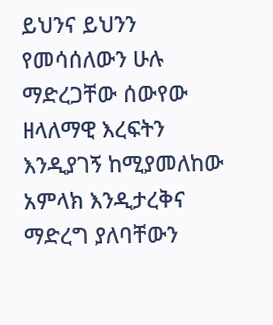ይህንና ይህንን የመሳሰለውን ሁሉ ማድረጋቸው ሰውየው ዘላለማዊ እረፍትን እንዲያገኝ ከሚያመለከው አምላክ እንዲታረቅና ማድረግ ያለባቸውን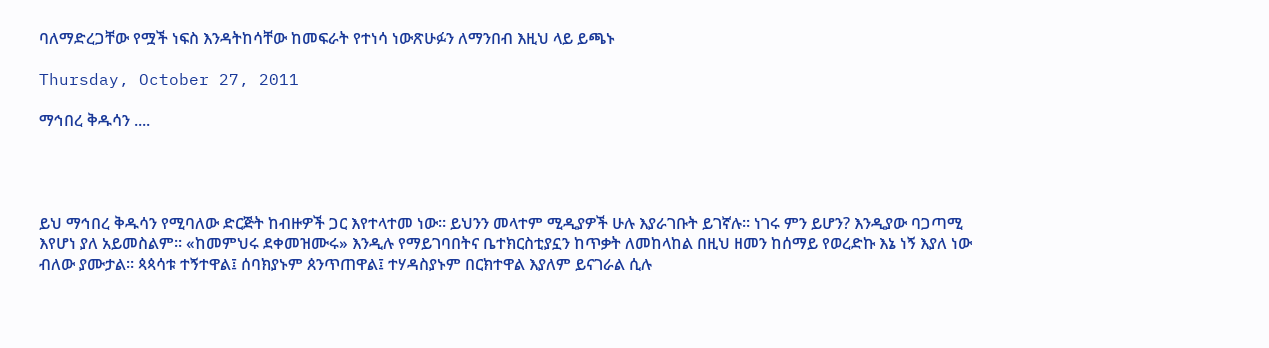ባለማድረጋቸው የሟች ነፍስ እንዳትከሳቸው ከመፍራት የተነሳ ነውጽሁፉን ለማንበብ እዚህ ላይ ይጫኑ

Thursday, October 27, 2011

ማኅበረ ቅዱሳን ....




ይህ ማኅበረ ቅዱሳን የሚባለው ድርጅት ከብዙዎች ጋር እየተላተመ ነው። ይህንን መላተም ሚዲያዎች ሁሉ እያራገቡት ይገኛሉ። ነገሩ ምን ይሆን? እንዲያው ባጋጣሚ እየሆነ ያለ አይመስልም። «ከመምህሩ ደቀመዝሙሩ» እንዲሉ የማይገባበትና ቤተክርስቲያኗን ከጥቃት ለመከላከል በዚህ ዘመን ከሰማይ የወረድኩ እኔ ነኝ እያለ ነው ብለው ያሙታል። ጳጳሳቱ ተኝተዋል፤ ሰባክያኑም ጰንጥጠዋል፤ ተሃዳስያኑም በርክተዋል እያለም ይናገራል ሲሉ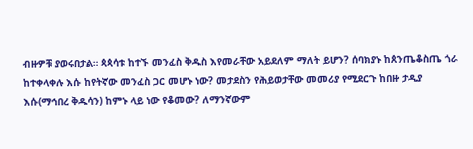ብዙዎቹ ያወሩበታል። ጳጳሳቱ ከተኙ መንፈስ ቅዱስ እየመራቸው አይደለም ማለት ይሆን? ሰባክያኑ ከጰንጤቆስጤ ጎራ ከተቀላቀሉ እሱ ከየትኛው መንፈስ ጋር መሆኑ ነው? መታደስን የሕይወታቸው መመሪያ የሚደርጉ ከበዙ ታዲያ እሱ(ማኅበረ ቅዱሳን) ከምኑ ላይ ነው የቆመው? ለማንኛውም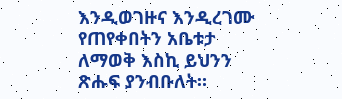እንዲወገዙና እንዲረገሙ የጠየቀበትን አቤቱታ ለማወቅ እስኪ ይህንን ጽሑፍ ያንብቡለት።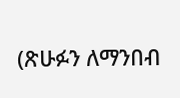(ጽሁፉን ለማንበብ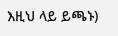እዚህ ላይ ይጫኑ)